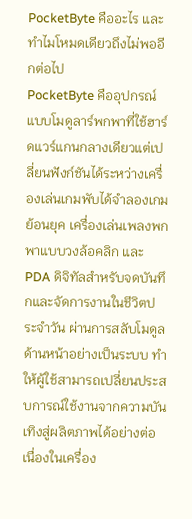PocketByte คืออะไร และทำไมโหมดเดียวถึงไม่พออีกต่อไป
PocketByte คืออุปกรณ์แบบโมดูลาร์พกพาที่ใช้ฮาร์ดแวร์แกนกลางเดียวแต่เปลี่ยนฟังก์ชันได้ระหว่างเครื่องเล่นเกมพับได้จำลองเกมย้อนยุค เครื่องเล่นเพลงพกพาแบบวงล้อคลิก และ PDA ดิจิทัลสำหรับจดบันทึกและจัดการงานในชีวิตประจำวัน ผ่านการสลับโมดูลด้านหน้าอย่างเป็นระบบ ทำให้ผู้ใช้สามารถเปลี่ยนประสบการณ์ใช้งานจากความบันเทิงสู่ผลิตภาพได้อย่างต่อเนื่องในเครื่อง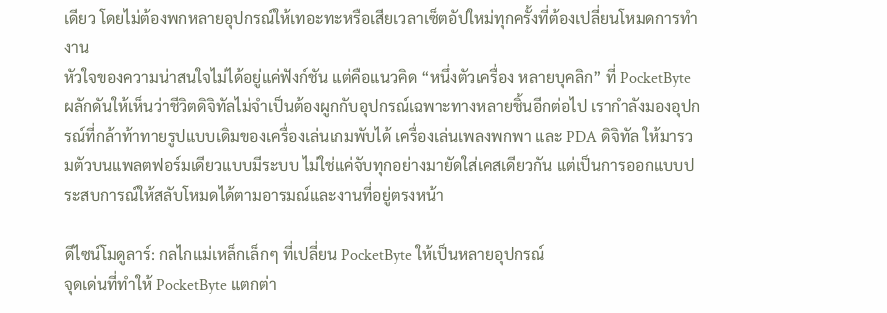เดียว โดยไม่ต้องพกหลายอุปกรณ์ให้เทอะทะหรือเสียเวลาเซ็ตอัปใหม่ทุกครั้งที่ต้องเปลี่ยนโหมดการทำงาน
หัวใจของความน่าสนใจไม่ได้อยู่แค่ฟังก์ชัน แต่คือแนวคิด “หนึ่งตัวเครื่อง หลายบุคลิก” ที่ PocketByte ผลักดันให้เห็นว่าชีวิตดิจิทัลไม่จำเป็นต้องผูกกับอุปกรณ์เฉพาะทางหลายชิ้นอีกต่อไป เรากำลังมองอุปกรณ์ที่กล้าท้าทายรูปแบบเดิมของเครื่องเล่นเกมพับได้ เครื่องเล่นเพลงพกพา และ PDA ดิจิทัล ให้มารวมตัวบนแพลตฟอร์มเดียวแบบมีระบบ ไม่ใช่แค่จับทุกอย่างมายัดใส่เคสเดียวกัน แต่เป็นการออกแบบประสบการณ์ให้สลับโหมดได้ตามอารมณ์และงานที่อยู่ตรงหน้า

ดีไซน์โมดูลาร์: กลไกแม่เหล็กเล็กๆ ที่เปลี่ยน PocketByte ให้เป็นหลายอุปกรณ์
จุดเด่นที่ทำให้ PocketByte แตกต่า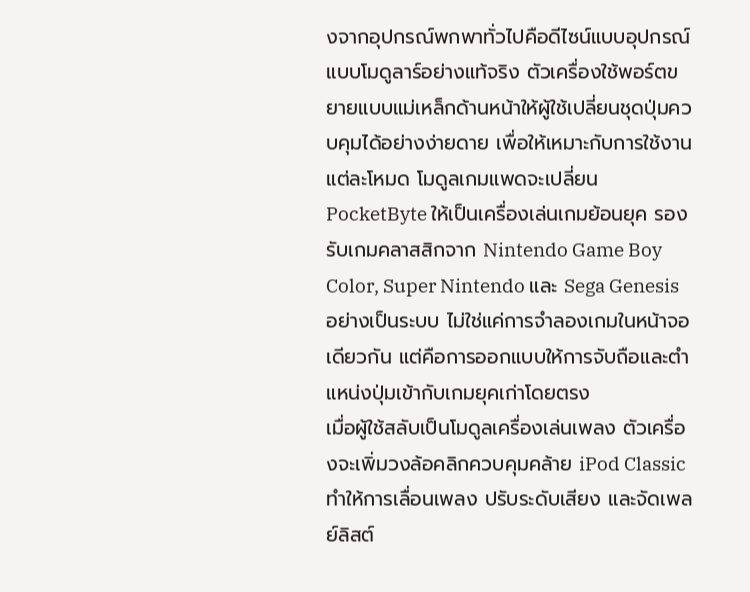งจากอุปกรณ์พกพาทั่วไปคือดีไซน์แบบอุปกรณ์แบบโมดูลาร์อย่างแท้จริง ตัวเครื่องใช้พอร์ตขยายแบบแม่เหล็กด้านหน้าให้ผู้ใช้เปลี่ยนชุดปุ่มควบคุมได้อย่างง่ายดาย เพื่อให้เหมาะกับการใช้งานแต่ละโหมด โมดูลเกมแพดจะเปลี่ยน PocketByte ให้เป็นเครื่องเล่นเกมย้อนยุค รองรับเกมคลาสสิกจาก Nintendo Game Boy Color, Super Nintendo และ Sega Genesis อย่างเป็นระบบ ไม่ใช่แค่การจำลองเกมในหน้าจอเดียวกัน แต่คือการออกแบบให้การจับถือและตำแหน่งปุ่มเข้ากับเกมยุคเก่าโดยตรง
เมื่อผู้ใช้สลับเป็นโมดูลเครื่องเล่นเพลง ตัวเครื่องจะเพิ่มวงล้อคลิกควบคุมคล้าย iPod Classic ทำให้การเลื่อนเพลง ปรับระดับเสียง และจัดเพลย์ลิสต์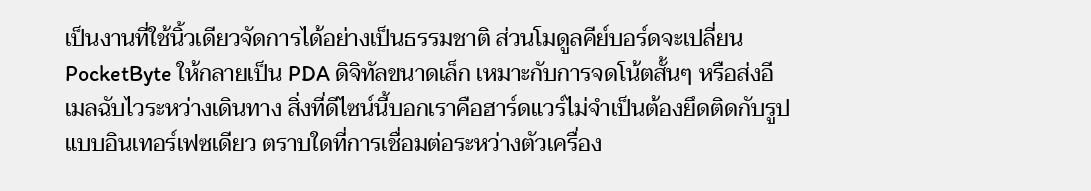เป็นงานที่ใช้นิ้วเดียวจัดการได้อย่างเป็นธรรมชาติ ส่วนโมดูลคีย์บอร์ดจะเปลี่ยน PocketByte ให้กลายเป็น PDA ดิจิทัลขนาดเล็ก เหมาะกับการจดโน้ตสั้นๆ หรือส่งอีเมลฉับไวระหว่างเดินทาง สิ่งที่ดีไซน์นี้บอกเราคือฮาร์ดแวร์ไม่จำเป็นต้องยึดติดกับรูปแบบอินเทอร์เฟซเดียว ตราบใดที่การเชื่อมต่อระหว่างตัวเครื่อง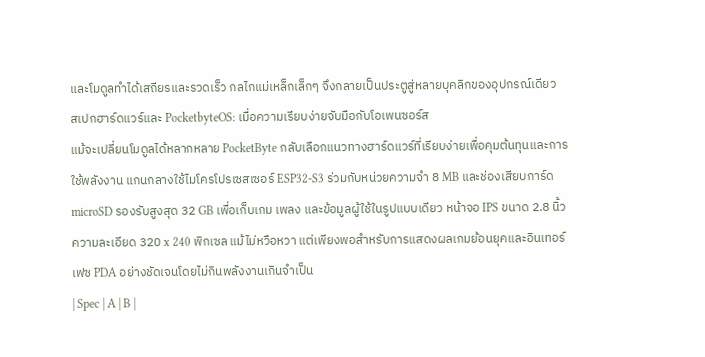และโมดูลทำได้เสถียรและรวดเร็ว กลไกแม่เหล็กเล็กๆ จึงกลายเป็นประตูสู่หลายบุคลิกของอุปกรณ์เดียว
สเปกฮาร์ดแวร์และ PocketbyteOS: เมื่อความเรียบง่ายจับมือกับโอเพนซอร์ส
แม้จะเปลี่ยนโมดูลได้หลากหลาย PocketByte กลับเลือกแนวทางฮาร์ดแวร์ที่เรียบง่ายเพื่อคุมต้นทุนและการใช้พลังงาน แกนกลางใช้ไมโครโปรเซสเซอร์ ESP32-S3 ร่วมกับหน่วยความจำ 8 MB และช่องเสียบการ์ด microSD รองรับสูงสุด 32 GB เพื่อเก็บเกม เพลง และข้อมูลผู้ใช้ในรูปแบบเดียว หน้าจอ IPS ขนาด 2.8 นิ้ว ความละเอียด 320 x 240 พิกเซล แม้ไม่หวือหวา แต่เพียงพอสำหรับการแสดงผลเกมย้อนยุคและอินเทอร์เฟซ PDA อย่างชัดเจนโดยไม่กินพลังงานเกินจำเป็น
| Spec | A | B |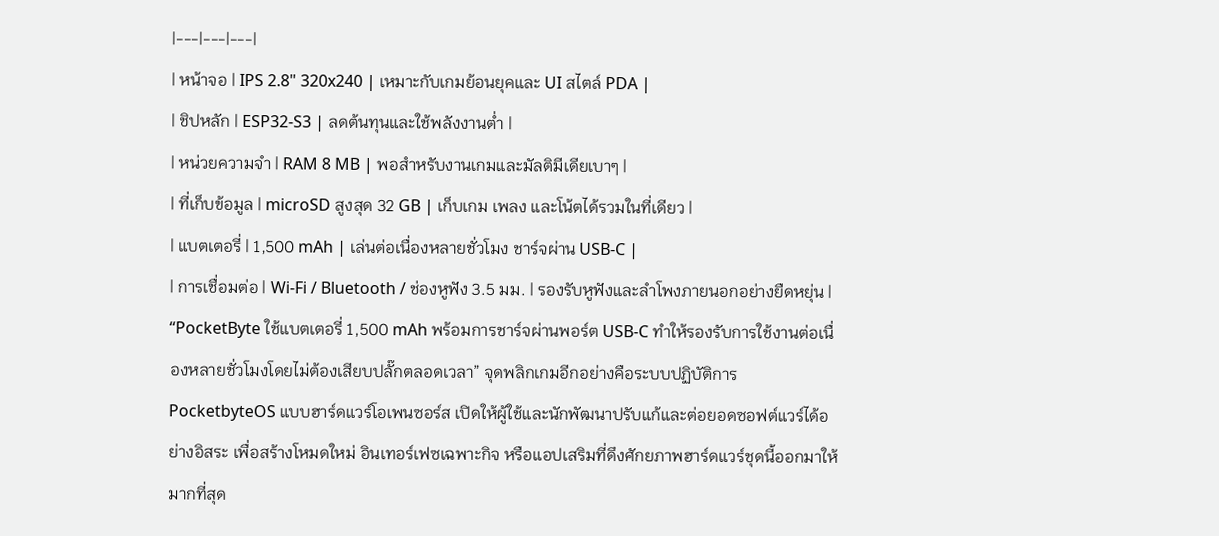|---|---|---|
| หน้าจอ | IPS 2.8" 320x240 | เหมาะกับเกมย้อนยุคและ UI สไตล์ PDA |
| ชิปหลัก | ESP32-S3 | ลดต้นทุนและใช้พลังงานต่ำ |
| หน่วยความจำ | RAM 8 MB | พอสำหรับงานเกมและมัลติมีเดียเบาๆ |
| ที่เก็บข้อมูล | microSD สูงสุด 32 GB | เก็บเกม เพลง และโน้ตได้รวมในที่เดียว |
| แบตเตอรี่ | 1,500 mAh | เล่นต่อเนื่องหลายชั่วโมง ชาร์จผ่าน USB-C |
| การเชื่อมต่อ | Wi-Fi / Bluetooth / ช่องหูฟัง 3.5 มม. | รองรับหูฟังและลำโพงภายนอกอย่างยืดหยุ่น |
“PocketByte ใช้แบตเตอรี่ 1,500 mAh พร้อมการชาร์จผ่านพอร์ต USB-C ทำให้รองรับการใช้งานต่อเนื่องหลายชั่วโมงโดยไม่ต้องเสียบปลั๊กตลอดเวลา” จุดพลิกเกมอีกอย่างคือระบบปฏิบัติการ PocketbyteOS แบบฮาร์ดแวร์โอเพนซอร์ส เปิดให้ผู้ใช้และนักพัฒนาปรับแก้และต่อยอดซอฟต์แวร์ได้อย่างอิสระ เพื่อสร้างโหมดใหม่ อินเทอร์เฟซเฉพาะกิจ หรือแอปเสริมที่ดึงศักยภาพฮาร์ดแวร์ชุดนี้ออกมาให้มากที่สุด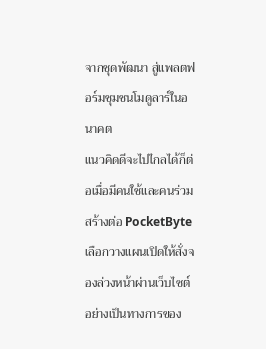จากชุดพัฒนา สู่แพลตฟอร์มชุมชนโมดูลาร์ในอนาคต
แนวคิดดีจะไปไกลได้ก็ต่อเมื่อมีคนใช้และคนร่วมสร้างต่อ PocketByte เลือกวางแผนเปิดให้สั่งจองล่วงหน้าผ่านเว็บไซต์อย่างเป็นทางการของ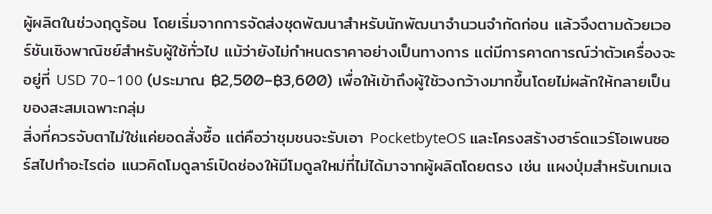ผู้ผลิตในช่วงฤดูร้อน โดยเริ่มจากการจัดส่งชุดพัฒนาสำหรับนักพัฒนาจำนวนจำกัดก่อน แล้วจึงตามด้วยเวอร์ชันเชิงพาณิชย์สำหรับผู้ใช้ทั่วไป แม้ว่ายังไม่กำหนดราคาอย่างเป็นทางการ แต่มีการคาดการณ์ว่าตัวเครื่องจะอยู่ที่ USD 70–100 (ประมาณ ฿2,500–฿3,600) เพื่อให้เข้าถึงผู้ใช้วงกว้างมากขึ้นโดยไม่ผลักให้กลายเป็นของสะสมเฉพาะกลุ่ม
สิ่งที่ควรจับตาไม่ใช่แค่ยอดสั่งซื้อ แต่คือว่าชุมชนจะรับเอา PocketbyteOS และโครงสร้างฮาร์ดแวร์โอเพนซอร์สไปทำอะไรต่อ แนวคิดโมดูลาร์เปิดช่องให้มีโมดูลใหม่ที่ไม่ได้มาจากผู้ผลิตโดยตรง เช่น แผงปุ่มสำหรับเกมเฉ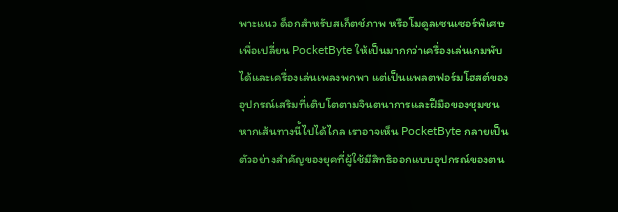พาะแนว ด็อกสำหรับสเก็ตช์ภาพ หรือโมดูลเซนเซอร์พิเศษ เพื่อเปลี่ยน PocketByte ให้เป็นมากกว่าเครื่องเล่นเกมพับได้และเครื่องเล่นเพลงพกพา แต่เป็นแพลตฟอร์มโฮสต์ของอุปกรณ์เสริมที่เติบโตตามจินตนาการและฝีมือของชุมชน หากเส้นทางนี้ไปได้ไกล เราอาจเห็น PocketByte กลายเป็นตัวอย่างสำคัญของยุคที่ผู้ใช้มีสิทธิออกแบบอุปกรณ์ของตน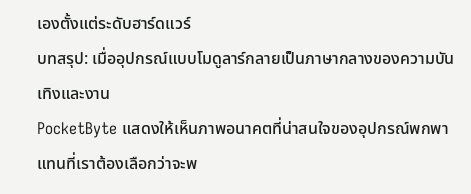เองตั้งแต่ระดับฮาร์ดแวร์
บทสรุป: เมื่ออุปกรณ์แบบโมดูลาร์กลายเป็นภาษากลางของความบันเทิงและงาน
PocketByte แสดงให้เห็นภาพอนาคตที่น่าสนใจของอุปกรณ์พกพา แทนที่เราต้องเลือกว่าจะพ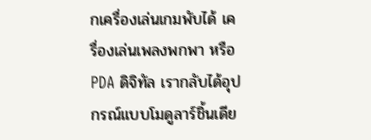กเครื่องเล่นเกมพับได้ เครื่องเล่นเพลงพกพา หรือ PDA ดิจิทัล เรากลับได้อุปกรณ์แบบโมดูลาร์ชิ้นเดีย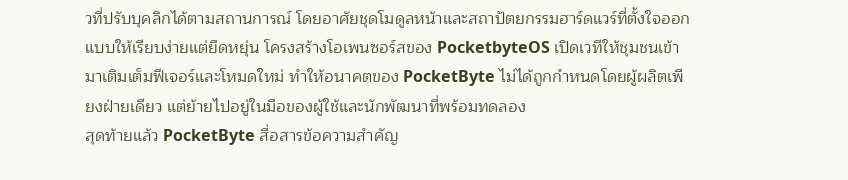วที่ปรับบุคลิกได้ตามสถานการณ์ โดยอาศัยชุดโมดูลหน้าและสถาปัตยกรรมฮาร์ดแวร์ที่ตั้งใจออกแบบให้เรียบง่ายแต่ยืดหยุ่น โครงสร้างโอเพนซอร์สของ PocketbyteOS เปิดเวทีให้ชุมชนเข้ามาเติมเต็มฟีเจอร์และโหมดใหม่ ทำให้อนาคตของ PocketByte ไม่ได้ถูกกำหนดโดยผู้ผลิตเพียงฝ่ายเดียว แต่ย้ายไปอยู่ในมือของผู้ใช้และนักพัฒนาที่พร้อมทดลอง
สุดท้ายแล้ว PocketByte สื่อสารข้อความสำคัญ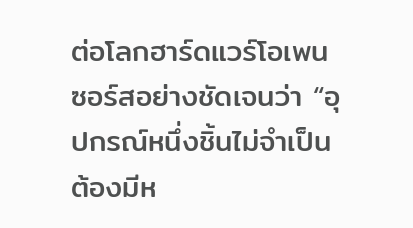ต่อโลกฮาร์ดแวร์โอเพนซอร์สอย่างชัดเจนว่า “อุปกรณ์หนึ่งชิ้นไม่จำเป็นต้องมีห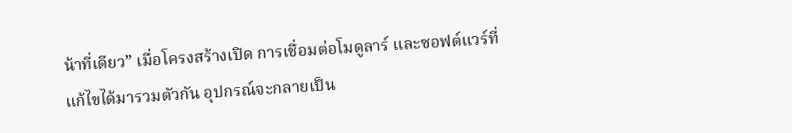น้าที่เดียว” เมื่อโครงสร้างเปิด การเชื่อมต่อโมดูลาร์ และซอฟต์แวร์ที่แก้ไขได้มารวมตัวกัน อุปกรณ์จะกลายเป็น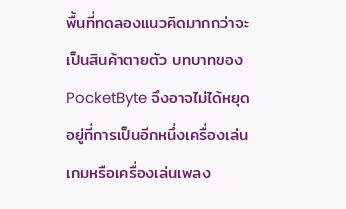พื้นที่ทดลองแนวคิดมากกว่าจะเป็นสินค้าตายตัว บทบาทของ PocketByte จึงอาจไม่ได้หยุดอยู่ที่การเป็นอีกหนึ่งเครื่องเล่นเกมหรือเครื่องเล่นเพลง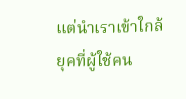แต่นำเราเข้าใกล้ยุคที่ผู้ใช้คน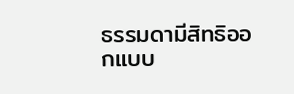ธรรมดามีสิทธิออกแบบ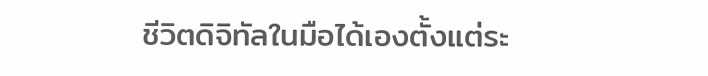ชีวิตดิจิทัลในมือได้เองตั้งแต่ระ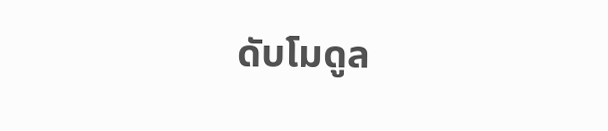ดับโมดูล